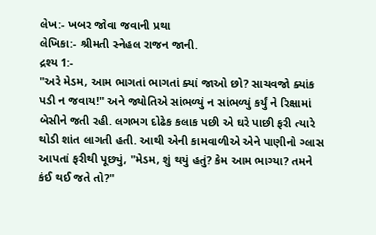લેખ:- ખબર જોવા જવાની પ્રથા
લેખિકા:- શ્રીમતી સ્નેહલ રાજન જાની.
દ્રશ્ય 1:-
"અરે મેડમ, આમ ભાગતાં ભાગતાં ક્યાં જાઓ છો? સાચવજો ક્યાંક પડી ન જવાય!" અને જ્યોતિએ સાંભળ્યું ન સાંભળ્યું કર્યું ને રિક્ષામાં બેસીને જતી રહી. લગભગ દોઢેક કલાક પછી એ ઘરે પાછી ફરી ત્યારે થોડી શાંત લાગતી હતી. આથી એની કામવાળીએ એને પાણીનો ગ્લાસ આપતાં ફરીથી પૂછ્યું, "મેડમ, શું થયું હતું? કેમ આમ ભાગ્યા? તમને કંઈ થઈ જતે તો?"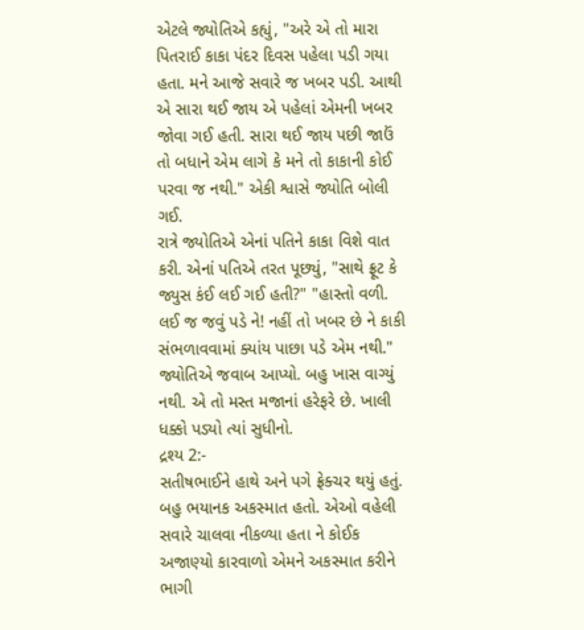એટલે જ્યોતિએ કહ્યું, "અરે એ તો મારા પિતરાઈ કાકા પંદર દિવસ પહેલા પડી ગયા હતા. મને આજે સવારે જ ખબર પડી. આથી એ સારા થઈ જાય એ પહેલાં એમની ખબર જોવા ગઈ હતી. સારા થઈ જાય પછી જાઉં તો બધાને એમ લાગે કે મને તો કાકાની કોઈ પરવા જ નથી." એકી શ્વાસે જ્યોતિ બોલી ગઈ.
રાત્રે જ્યોતિએ એનાં પતિને કાકા વિશે વાત કરી. એનાં પતિએ તરત પૂછ્યું, "સાથે ફ્રૂટ કે જ્યુસ કંઈ લઈ ગઈ હતી?" "હાસ્તો વળી. લઈ જ જવું પડે ને! નહીં તો ખબર છે ને કાકી સંભળાવવામાં ક્યાંય પાછા પડે એમ નથી." જ્યોતિએ જવાબ આપ્યો. બહુ ખાસ વાગ્યું નથી. એ તો મસ્ત મજાનાં હરેફરે છે. ખાલી ધક્કો પડ્યો ત્યાં સુધીનો.
દ્રશ્ય 2:-
સતીષભાઈને હાથે અને પગે ફ્રેક્ચર થયું હતું. બહુ ભયાનક અકસ્માત હતો. એઓ વહેલી સવારે ચાલવા નીકળ્યા હતા ને કોઈક અજાણ્યો કારવાળો એમને અકસ્માત કરીને ભાગી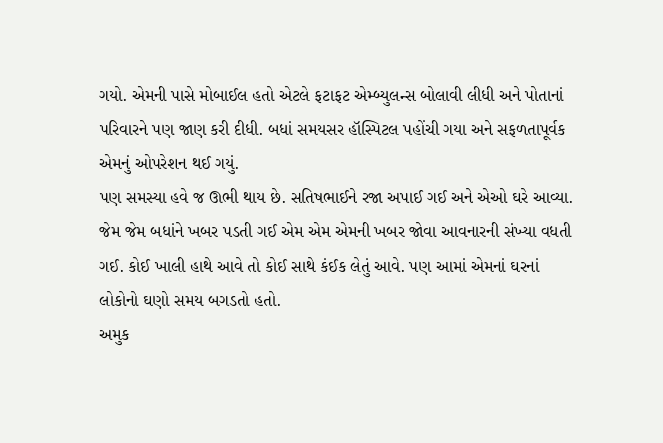ગયો. એમની પાસે મોબાઈલ હતો એટલે ફટાફટ એમ્બ્યુલન્સ બોલાવી લીધી અને પોતાનાં પરિવારને પણ જાણ કરી દીધી. બધાં સમયસર હૉસ્પિટલ પહોંચી ગયા અને સફળતાપૂર્વક એમનું ઓપરેશન થઈ ગયું.
પણ સમસ્યા હવે જ ઊભી થાય છે. સતિષભાઈને રજા અપાઈ ગઈ અને એઓ ઘરે આવ્યા. જેમ જેમ બધાંને ખબર પડતી ગઈ એમ એમ એમની ખબર જોવા આવનારની સંખ્યા વધતી ગઈ. કોઈ ખાલી હાથે આવે તો કોઈ સાથે કંઈક લેતું આવે. પણ આમાં એમનાં ઘરનાં લોકોનો ઘણો સમય બગડતો હતો.
અમુક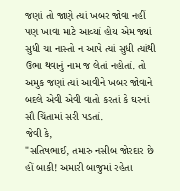જણાં તો જાણે ત્યાં ખબર જોવા નહીં પણ ખાવા માટે આવ્યાં હોય એમ જ્યાં સુધી ચા નાસ્તો ન આપે ત્યાં સુધી ત્યાંથી ઉભા થવાનું નામ જ લેતાં નહોતાં. તો અમુક જણાં ત્યાં આવીને ખબર જોવાને બદલે એવી એવી વાતો કરતાં કે ઘરનાં સૌ ચિંતામાં સરી પડતાં.
જેવી કે,
"સતિષભાઈ, તમારુ નસીબ જોરદાર છે હોં બાકી! અમારી બાજુમાં રહેતા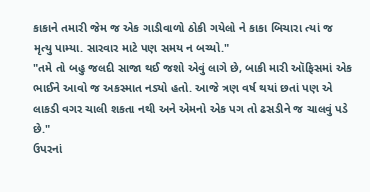કાકાને તમારી જેમ જ એક ગાડીવાળો ઠોકી ગયેલો ને કાકા બિચારા ત્યાં જ મૃત્યુ પામ્યા. સારવાર માટે પણ સમય ન બચ્યો."
"તમે તો બહુ જલદી સાજા થઈ જશો એવું લાગે છે, બાકી મારી ઑફિસમાં એક ભાઈને આવો જ અકસ્માત નડ્યો હતો. આજે ત્રણ વર્ષ થયાં છતાં પણ એ લાકડી વગર ચાલી શકતા નથી અને એમનો એક પગ તો ઢસડીને જ ચાલવું પડે છે."
ઉપરનાં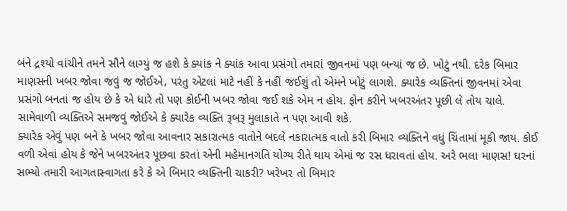બંને દ્રશ્યો વાંચીને તમને સૌને લાગ્યું જ હશે કે ક્યાંક ને ક્યાંક આવા પ્રસંગો તમારાં જીવનમાં પણ બન્યાં જ છે. ખોટું નથી. દરેક બિમાર માણસની ખબર જોવા જવું જ જોઈએ, પરંતુ એટલાં માટે નહીં કે નહીં જઈશું તો એમને ખોટું લાગશે. ક્યારેક વ્યક્તિનાં જીવનમાં એવા પ્રસંગો બનતાં જ હોય છે કે એ ધારે તો પણ કોઈની ખબર જોવા જઈ શકે એમ ન હોય. ફોન કરીને ખબરઅંતર પૂછી લે તોય ચાલે. સામેવાળી વ્યક્તિએ સમજવું જોઈએ કે ક્યારેક વ્યક્તિ રૂબરૂ મુલાકાતે ન પણ આવી શકે.
ક્યારેક એવું પણ બને કે ખબર જોવા આવનાર સકારાત્મક વાતોને બદલે નકારાત્મક વાતો કરી બિમાર વ્યક્તિને વધું ચિંતામાં મૂકી જાય. કોઈ વળી એવાં હોય કે જેને ખબરઅંતર પૂછવા કરતાં એની મહેમાનગતિ યોગ્ય રીતે થાય એમાં જ રસ ધરાવતાં હોય. અરે ભલા માણસ! ઘરનાં સભ્યો તમારી આગતાસ્વાગતા કરે કે એ બિમાર વ્યક્તિની ચાકરી? ખરેખર તો બિમાર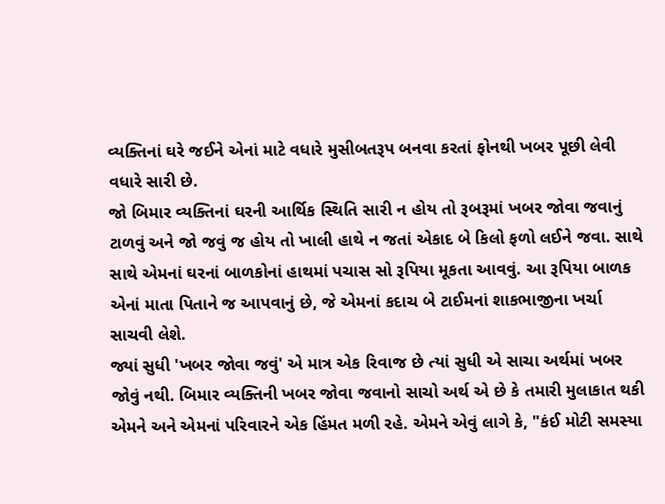વ્યક્તિનાં ઘરે જઈને એનાં માટે વધારે મુસીબતરૂપ બનવા કરતાં ફોનથી ખબર પૂછી લેવી વધારે સારી છે.
જો બિમાર વ્યક્તિનાં ઘરની આર્થિક સ્થિતિ સારી ન હોય તો રૂબરૂમાં ખબર જોવા જવાનું ટાળવું અને જો જવું જ હોય તો ખાલી હાથે ન જતાં એકાદ બે કિલો ફળો લઈને જવા. સાથે સાથે એમનાં ઘરનાં બાળકોનાં હાથમાં પચાસ સો રૂપિયા મૂકતા આવવું. આ રૂપિયા બાળક એનાં માતા પિતાને જ આપવાનું છે, જે એમનાં કદાચ બે ટાઈમનાં શાકભાજીના ખર્ચા સાચવી લેશે.
જ્યાં સુધી 'ખબર જોવા જવું' એ માત્ર એક રિવાજ છે ત્યાં સુધી એ સાચા અર્થમાં ખબર જોવું નથી. બિમાર વ્યક્તિની ખબર જોવા જવાનો સાચો અર્થ એ છે કે તમારી મુલાકાત થકી એમને અને એમનાં પરિવારને એક હિંમત મળી રહે. એમને એવું લાગે કે, "કંઈ મોટી સમસ્યા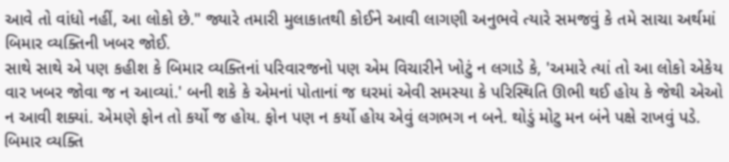આવે તો વાંધો નહીં, આ લોકો છે." જ્યારે તમારી મુલાકાતથી કોઈને આવી લાગણી અનુભવે ત્યારે સમજવું કે તમે સાચા અર્થમાં બિમાર વ્યક્તિની ખબર જોઈ.
સાથે સાથે એ પણ કહીશ કે બિમાર વ્યક્તિનાં પરિવારજનો પણ એમ વિચારીને ખોટું ન લગાડે કે, 'અમારે ત્યાં તો આ લોકો એકેય વાર ખબર જોવા જ ન આવ્યાં.' બની શકે કે એમનાં પોતાનાં જ ઘરમાં એવી સમસ્યા કે પરિસ્થિતિ ઊભી થઈ હોય કે જેથી એઓ ન આવી શક્યાં. એમણે ફોન તો કર્યો જ હોય. ફોન પણ ન કર્યો હોય એવું લગભગ ન બને. થોડું મોટુ મન બંને પક્ષે રાખવું પડે. બિમાર વ્યક્તિ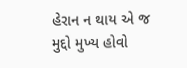હેરાન ન થાય એ જ મુદ્દો મુખ્ય હોવો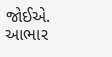જોઈએ.
આભાર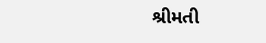શ્રીમતી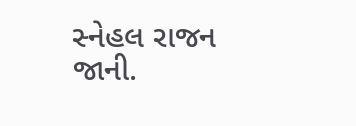સ્નેહલ રાજન જાની.